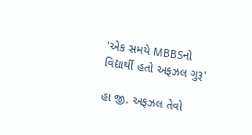'એક સમયે MBBSનો વિદ્યાર્થી હતો અફઝલ ગુરૂ'

હા જી. અફઝલ તેવો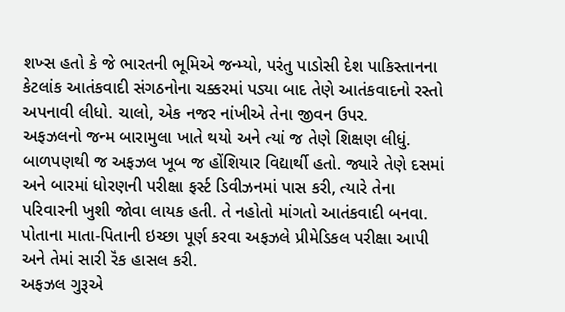શખ્સ હતો કે જે ભારતની ભૂમિએ જન્મ્યો, પરંતુ પાડોસી દેશ પાકિસ્તાનના કેટલાંક આતંકવાદી સંગઠનોના ચક્કરમાં પડ્યા બાદ તેણે આતંકવાદનો રસ્તો અપનાવી લીધો. ચાલો, એક નજર નાંખીએ તેના જીવન ઉપર.
અફઝલનો જન્મ બારામુલા ખાતે થયો અને ત્યાં જ તેણે શિક્ષણ લીધું. બાળપણથી જ અફઝલ ખૂબ જ હોંશિયાર વિદ્યાર્થી હતો. જ્યારે તેણે દસમાં અને બારમાં ધોરણની પરીક્ષા ફર્સ્ટ ડિવીઝનમાં પાસ કરી, ત્યારે તેના પરિવારની ખુશી જોવા લાયક હતી. તે નહોતો માંગતો આતંકવાદી બનવા. પોતાના માતા-પિતાની ઇચ્છા પૂર્ણ કરવા અફઝલે પ્રીમેડિકલ પરીક્ષા આપી અને તેમાં સારી રૅંક હાસલ કરી.
અફઝલ ગુરૂએ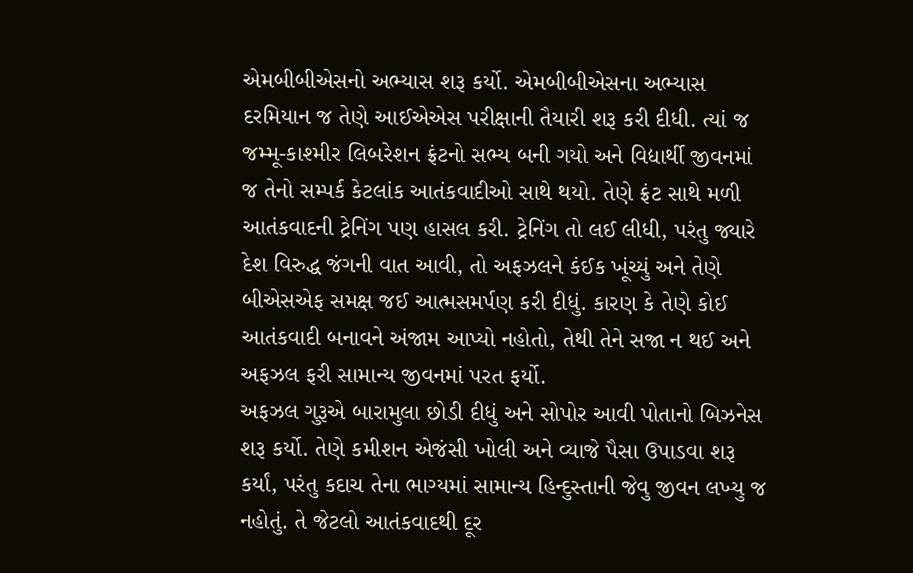એમબીબીએસનો અભ્યાસ શરૂ કર્યો. એમબીબીએસના અભ્યાસ દરમિયાન જ તેણે આઈએએસ પરીક્ષાની તૈયારી શરૂ કરી દીધી. ત્યાં જ જમ્મૂ-કાશ્મીર લિબરેશન ફ્રંટનો સભ્ય બની ગયો અને વિદ્યાર્થી જીવનમાં જ તેનો સમ્પર્ક કેટલાંક આતંકવાદીઓ સાથે થયો. તેણે ફ્રંટ સાથે મળી આતંકવાદની ટ્રેનિંગ પણ હાસલ કરી. ટ્રેનિંગ તો લઈ લીધી, પરંતુ જ્યારે દેશ વિરુદ્ધ જંગની વાત આવી, તો અફઝલને કંઈક ખૂંચ્યું અને તેણે બીએસએફ સમક્ષ જઈ આત્મસમર્પણ કરી દીધું. કારણ કે તેણે કોઈ આતંકવાદી બનાવને અંજામ આપ્યો નહોતો, તેથી તેને સજા ન થઈ અને અફઝલ ફરી સામાન્ય જીવનમાં પરત ફર્યો.
અફઝલ ગુરૂએ બારામુલા છોડી દીધું અને સોપોર આવી પોતાનો બિઝનેસ શરૂ કર્યો. તેણે કમીશન એજંસી ખોલી અને વ્યાજે પૈસા ઉપાડવા શરૂ કર્યાં, પરંતુ કદાચ તેના ભાગ્યમાં સામાન્ય હિન્દુસ્તાની જેવુ જીવન લખ્યુ જ નહોતું. તે જેટલો આતંકવાદથી દૂર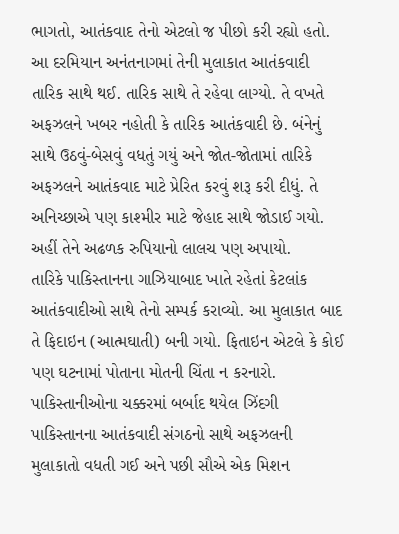ભાગતો, આતંકવાદ તેનો એટલો જ પીછો કરી રહ્યો હતો. આ દરમિયાન અનંતનાગમાં તેની મુલાકાત આતંકવાદી તારિક સાથે થઈ. તારિક સાથે તે રહેવા લાગ્યો. તે વખતે અફઝલને ખબર નહોતી કે તારિક આતંકવાદી છે. બંનેનું સાથે ઉઠવું-બેસવું વધતું ગયું અને જોત-જોતામાં તારિકે અફઝલને આતંકવાદ માટે પ્રેરિત કરવું શરૂ કરી દીધું. તે અનિચ્છાએ પણ કાશ્મીર માટે જેહાદ સાથે જોડાઈ ગયો. અહીં તેને અઢળક રુપિયાનો લાલચ પણ અપાયો.
તારિકે પાકિસ્તાનના ગાઝિયાબાદ ખાતે રહેતાં કેટલાંક આતંકવાદીઓ સાથે તેનો સમ્પર્ક કરાવ્યો. આ મુલાકાત બાદ તે ફિદાઇન (આત્મઘાતી) બની ગયો. ફિતાઇન એટલે કે કોઈ પણ ઘટનામાં પોતાના મોતની ચિંતા ન કરનારો. પાકિસ્તાનીઓના ચક્કરમાં બર્બાદ થયેલ ઝિંદગી પાકિસ્તાનના આતંકવાદી સંગઠનો સાથે અફઝલની મુલાકાતો વધતી ગઈ અને પછી સૌએ એક મિશન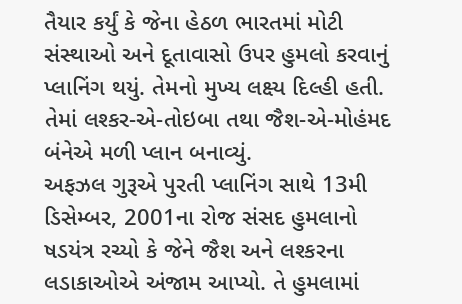તૈયાર કર્યું કે જેના હેઠળ ભારતમાં મોટી સંસ્થાઓ અને દૂતાવાસો ઉપર હુમલો કરવાનું પ્લાનિંગ થયું. તેમનો મુખ્ય લક્ષ્ય દિલ્હી હતી. તેમાં લશ્કર-એ-તોઇબા તથા જૈશ-એ-મોહંમદ બંનેએ મળી પ્લાન બનાવ્યું.
અફઝલ ગુરૂએ પુરતી પ્લાનિંગ સાથે 13મી ડિસેમ્બર, 2001ના રોજ સંસદ હુમલાનો ષડયંત્ર રચ્યો કે જેને જૈશ અને લશ્કરના લડાકાઓએ અંજામ આપ્યો. તે હુમલામાં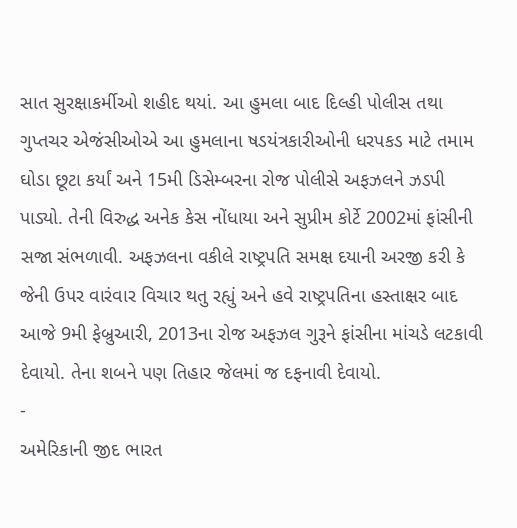સાત સુરક્ષાકર્મીઓ શહીદ થયાં. આ હુમલા બાદ દિલ્હી પોલીસ તથા ગુપ્તચર એજંસીઓએ આ હુમલાના ષડયંત્રકારીઓની ધરપકડ માટે તમામ ઘોડા છૂટા કર્યાં અને 15મી ડિસેમ્બરના રોજ પોલીસે અફઝલને ઝડપી પાડ્યો. તેની વિરુદ્ધ અનેક કેસ નોંધાયા અને સુપ્રીમ કોર્ટે 2002માં ફાંસીની સજા સંભળાવી. અફઝલના વકીલે રાષ્ટ્રપતિ સમક્ષ દયાની અરજી કરી કે જેની ઉપર વારંવાર વિચાર થતુ રહ્યું અને હવે રાષ્ટ્રપતિના હસ્તાક્ષર બાદ આજે 9મી ફેબ્રુઆરી, 2013ના રોજ અફઝલ ગુરૂને ફાંસીના માંચડે લટકાવી દેવાયો. તેના શબને પણ તિહાર જેલમાં જ દફનાવી દેવાયો.
-
અમેરિકાની જીદ ભારત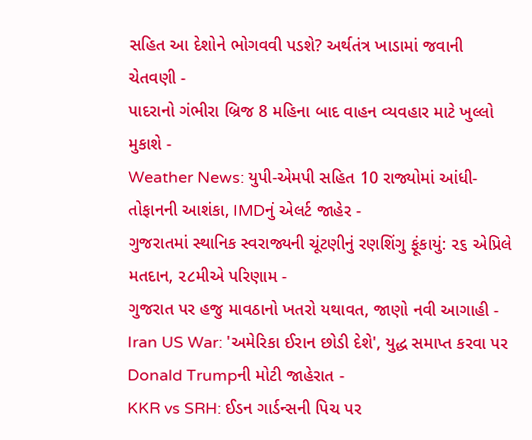સહિત આ દેશોને ભોગવવી પડશે? અર્થતંત્ર ખાડામાં જવાની ચેતવણી -
પાદરાનો ગંભીરા બ્રિજ 8 મહિના બાદ વાહન વ્યવહાર માટે ખુલ્લો મુકાશે -
Weather News: યુપી-એમપી સહિત 10 રાજ્યોમાં આંધી-તોફાનની આશંકા, IMDનું એલર્ટ જાહેર -
ગુજરાતમાં સ્થાનિક સ્વરાજ્યની ચૂંટણીનું રણશિંગુ ફૂંકાયું: ૨૬ એપ્રિલે મતદાન, ૨૮મીએ પરિણામ -
ગુજરાત પર હજુ માવઠાનો ખતરો યથાવત, જાણો નવી આગાહી -
Iran US War: 'અમેરિકા ઈરાન છોડી દેશે', યુદ્ધ સમાપ્ત કરવા પર Donald Trumpની મોટી જાહેરાત -
KKR vs SRH: ઈડન ગાર્ડન્સની પિચ પર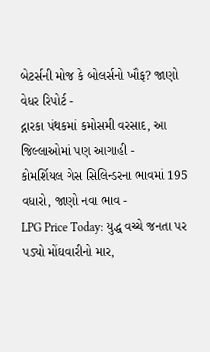બેટર્સની મોજ કે બોલર્સનો ખૌફ? જાણો વેધર રિપોર્ટ -
દ્નારકા પંથકમાં કમોસમી વરસાદ, આ જિલ્લાઓમાં પણ આગાહી -
કોમર્શિયલ ગેસ સિલિન્ડરના ભાવમાં 195 વધારો, જાણો નવા ભાવ -
LPG Price Today: યુદ્ધ વચ્ચે જનતા પર પડ્યો મોંઘવારીનો માર,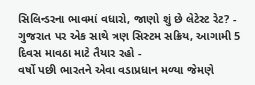સિલિન્ડરના ભાવમાં વધારો, જાણો શું છે લેટેસ્ટ રેટ? -
ગુજરાત પર એક સાથે ત્રણ સિસ્ટમ સક્રિય, આગામી 5 દિવસ માવઠા માટે તૈયાર રહો -
વર્ષો પછી ભારતને એવા વડાપ્રધાન મળ્યા જેમણે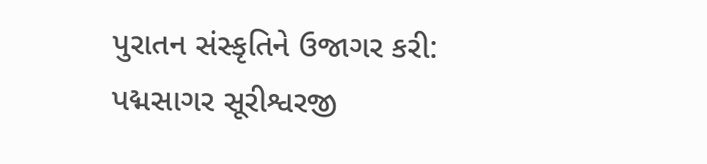પુરાતન સંસ્કૃતિને ઉજાગર કરી: પદ્મસાગર સૂરીશ્વરજી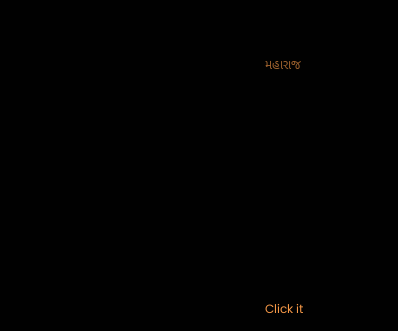મહારાજ











Click it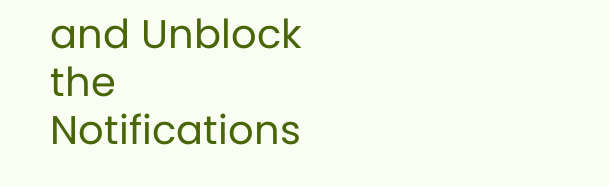and Unblock the Notifications